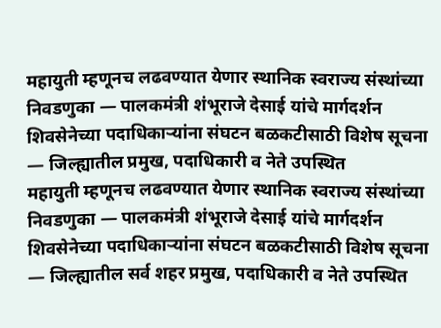महायुती म्हणूनच लढवण्यात येणार स्थानिक स्वराज्य संस्थांच्या निवडणुका — पालकमंत्री शंभूराजे देसाई यांचे मार्गदर्शन शिवसेनेच्या पदाधिकाऱ्यांना संघटन बळकटीसाठी विशेष सूचना — जिल्ह्यातील प्रमुख, पदाधिकारी व नेते उपस्थित
महायुती म्हणूनच लढवण्यात येणार स्थानिक स्वराज्य संस्थांच्या निवडणुका — पालकमंत्री शंभूराजे देसाई यांचे मार्गदर्शन
शिवसेनेच्या पदाधिकाऱ्यांना संघटन बळकटीसाठी विशेष सूचना — जिल्ह्यातील सर्व शहर प्रमुख, पदाधिकारी व नेते उपस्थित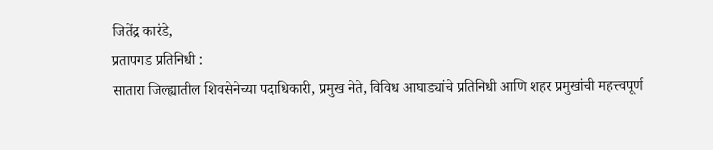जितेंद्र कारंडे,
प्रतापगड प्रतिनिधी :
सातारा जिल्ह्यातील शिवसेनेच्या पदाधिकारी, प्रमुख नेते, विविध आघाड्यांचे प्रतिनिधी आणि शहर प्रमुखांची महत्त्वपूर्ण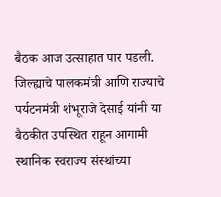बैठक आज उत्साहात पार पडली. जिल्ह्याचे पालकमंत्री आणि राज्याचे पर्यटनमंत्री शंभूराजे देसाई यांनी या बैठकीत उपस्थित राहून आगामी स्थानिक स्वराज्य संस्थांच्या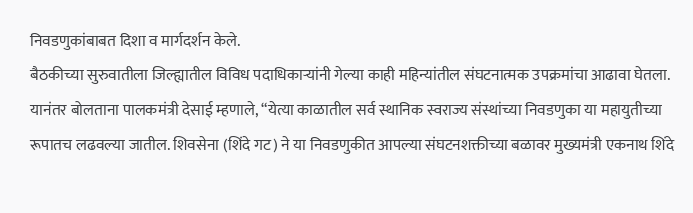निवडणुकांबाबत दिशा व मार्गदर्शन केले.
बैठकीच्या सुरुवातीला जिल्ह्यातील विविध पदाधिकाऱ्यांनी गेल्या काही महिन्यांतील संघटनात्मक उपक्रमांचा आढावा घेतला. यानंतर बोलताना पालकमंत्री देसाई म्हणाले, “येत्या काळातील सर्व स्थानिक स्वराज्य संस्थांच्या निवडणुका या महायुतीच्या रूपातच लढवल्या जातील. शिवसेना (शिंदे गट) ने या निवडणुकीत आपल्या संघटनशक्तीच्या बळावर मुख्यमंत्री एकनाथ शिंदे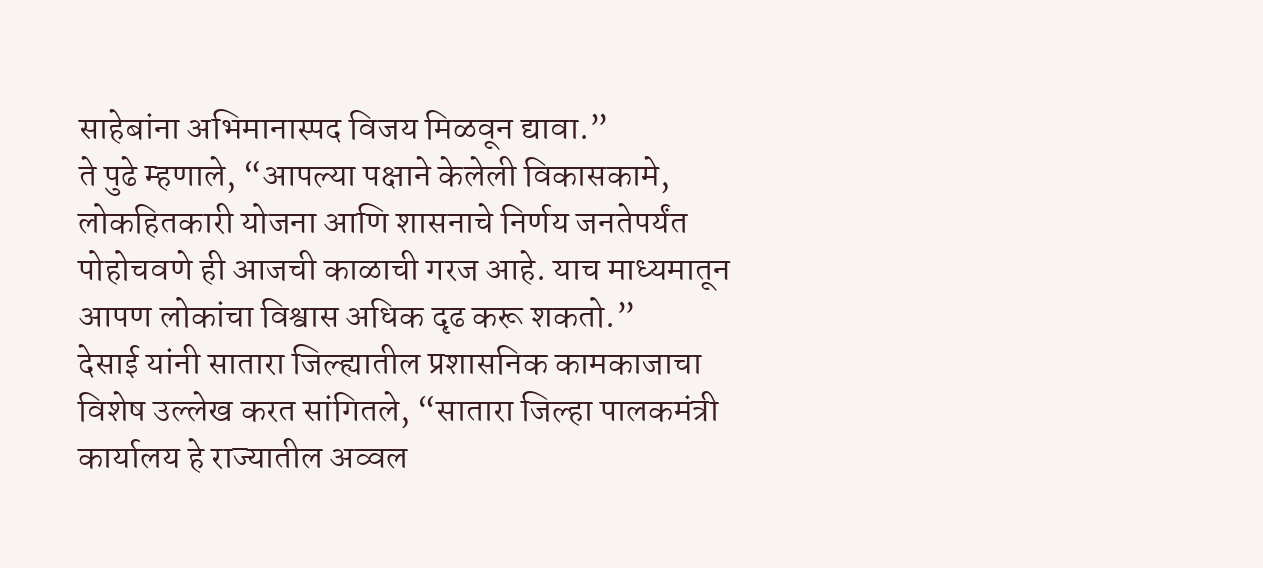साहेबांना अभिमानास्पद विजय मिळवून द्यावा.”
ते पुढे म्हणाले, “आपल्या पक्षाने केलेली विकासकामे, लोकहितकारी योजना आणि शासनाचे निर्णय जनतेपर्यंत पोहोचवणे ही आजची काळाची गरज आहे. याच माध्यमातून आपण लोकांचा विश्वास अधिक दृढ करू शकतो.”
देसाई यांनी सातारा जिल्ह्यातील प्रशासनिक कामकाजाचा विशेष उल्लेख करत सांगितले, “सातारा जिल्हा पालकमंत्री कार्यालय हे राज्यातील अव्वल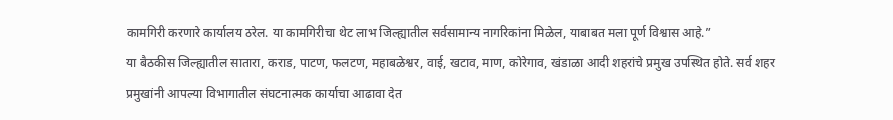कामगिरी करणारे कार्यालय ठरेल. या कामगिरीचा थेट लाभ जिल्ह्यातील सर्वसामान्य नागरिकांना मिळेल, याबाबत मला पूर्ण विश्वास आहे.”
या बैठकीस जिल्ह्यातील सातारा, कराड, पाटण, फलटण, महाबळेश्वर, वाई, खटाव, माण, कोरेगाव, खंडाळा आदी शहरांचे प्रमुख उपस्थित होते. सर्व शहर प्रमुखांनी आपल्या विभागातील संघटनात्मक कार्याचा आढावा देत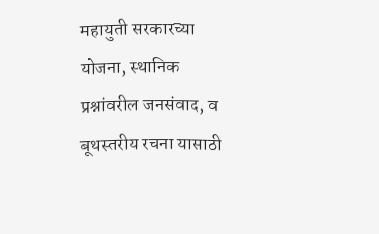महायुती सरकारच्या योजना, स्थानिक प्रश्नांवरील जनसंवाद, व बूथस्तरीय रचना यासाठी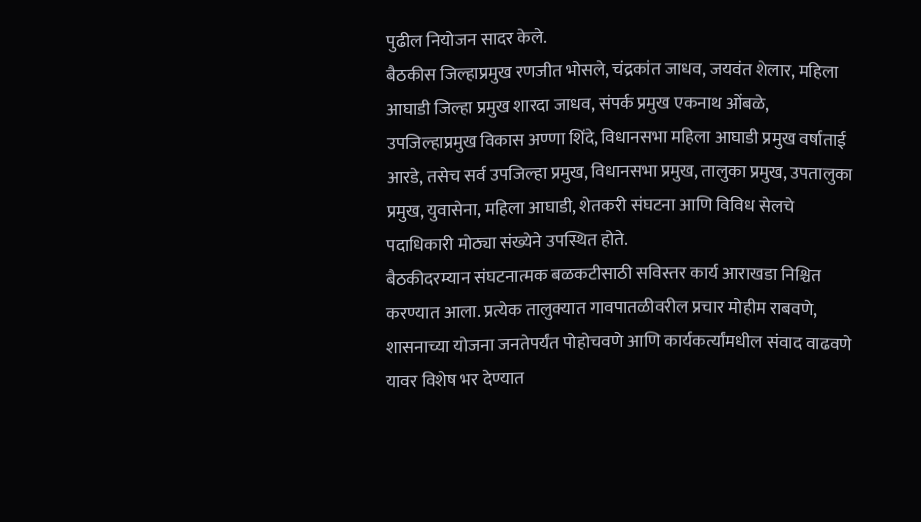पुढील नियोजन सादर केले.
बैठकीस जिल्हाप्रमुख रणजीत भोसले, चंद्रकांत जाधव, जयवंत शेलार, महिला आघाडी जिल्हा प्रमुख शारदा जाधव, संपर्क प्रमुख एकनाथ ओंबळे, उपजिल्हाप्रमुख विकास अण्णा शिंदे, विधानसभा महिला आघाडी प्रमुख वर्षाताई आरडे, तसेच सर्व उपजिल्हा प्रमुख, विधानसभा प्रमुख, तालुका प्रमुख, उपतालुका प्रमुख, युवासेना, महिला आघाडी, शेतकरी संघटना आणि विविध सेलचे पदाधिकारी मोठ्या संख्येने उपस्थित होते.
बैठकीदरम्यान संघटनात्मक बळकटीसाठी सविस्तर कार्य आराखडा निश्चित करण्यात आला. प्रत्येक तालुक्यात गावपातळीवरील प्रचार मोहीम राबवणे, शासनाच्या योजना जनतेपर्यंत पोहोचवणे आणि कार्यकर्त्यांमधील संवाद वाढवणे यावर विशेष भर देण्यात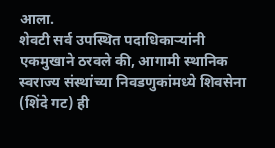आला.
शेवटी सर्व उपस्थित पदाधिकाऱ्यांनी एकमुखाने ठरवले की, आगामी स्थानिक स्वराज्य संस्थांच्या निवडणुकांमध्ये शिवसेना (शिंदे गट) ही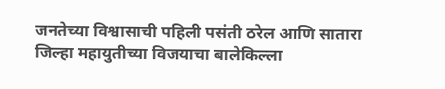जनतेच्या विश्वासाची पहिली पसंती ठरेल आणि सातारा जिल्हा महायुतीच्या विजयाचा बालेकिल्ला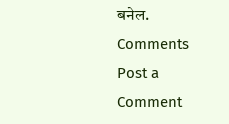बनेल.
Comments
Post a Comment